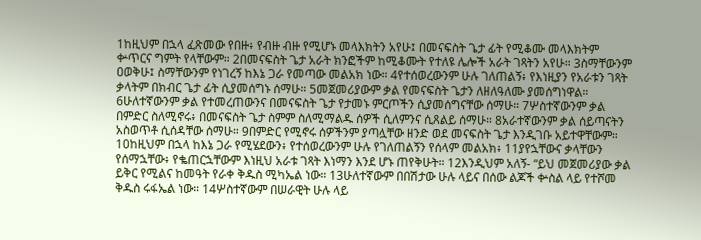1ከዚህም በኋላ ፈጽመው የበዙ፥ የብዙ ብዙ የሚሆኑ መላእክትን አየሁ፤ በመናፍስት ጌታ ፊት የሚቆሙ መላእክትም ቍጥርና ግምት የላቸውም። 2በመናፍስት ጌታ አራት ክንፎችም ከሚቆሙት የተለዩ ሌሎች አራት ገጻትን አየሁ። 3ስማቸውንም ዐወቅሁ፤ ስማቸውንም የነገረኝ ከእኔ ጋራ የመጣው መልአክ ነው። 4የተሰወረውንም ሁሉ ገለጠልኝ፥ የእነዚያን የአራቱን ገጻት ቃላትም በክብር ጌታ ፊት ሲያመሰግኑ ሰማሁ። 5መጀመሪያውም ቃል የመናፍስት ጌታን ለዘለዓለሙ ያመሰግነዋል። 6ሁለተኛውንም ቃል የተመረጠውንና በመናፍስት ጌታ የታመኑ ምርጦችን ሲያመሰግናቸው ሰማሁ። 7ሦስተኛውንም ቃል በምድር ስለሚኖሩ፥ በመናፍስት ጌታ ስምም ስለሚማልዱ ሰዎች ሲለምንና ሲጸልይ ሰማሁ። 8አራተኛውንም ቃል ሰይጣናትን አስወጥቶ ሲሰዳቸው ሰማሁ። 9በምድር የሚኖሩ ሰዎችንም ያጣሏቸው ዘንድ ወደ መናፍስት ጌታ እንዲገቡ አይተዋቸውም። 10ከዚህም በኋላ ከእኔ ጋራ የሚሄደውን፥ የተሰወረውንም ሁሉ የገለጠልኝን የሰላም መልአክ፥ 11ያየኋቸውና ቃላቸውን የሰማኋቸው፥ የቈጠርኋቸውም እነዚህ አራቱ ገጻት እነማን እንደ ሆኑ ጠየቅሁት። 12እንዲህም አለኝ- “ይህ መጀመሪያው ቃል ይቅር የሚልና ከመዓት የራቀ ቅዱስ ሚካኤል ነው። 13ሁለተኛውም በበሽታው ሁሉ ላይና በሰው ልጆች ቍስል ላይ የተሾመ ቅዱስ ሩፋኤል ነው። 14ሦስተኛውም በሠራዊት ሁሉ ላይ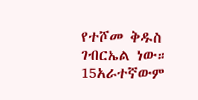የተሾመ ቅዱስ ገብርኤል ነው። 15አራተኛውም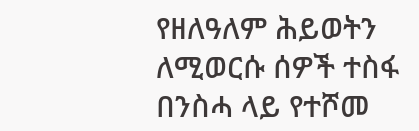የዘለዓለም ሕይወትን ለሚወርሱ ሰዎች ተስፋ በንስሓ ላይ የተሾመ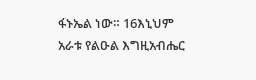ፋኑኤል ነው። 16እኒህም አራቱ የልዑል እግዚአብሔር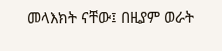መላእክት ናቸው፤ በዚያም ወራት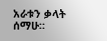አራቱን ቃላት ሰማሁ።